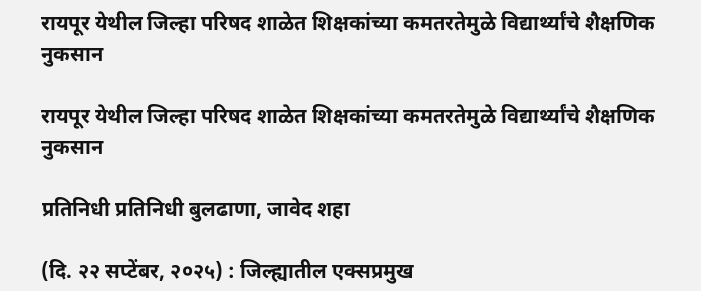रायपूर येथील जिल्हा परिषद शाळेत शिक्षकांच्या कमतरतेमुळे विद्यार्थ्यांचे शैक्षणिक नुकसान

रायपूर येथील जिल्हा परिषद शाळेत शिक्षकांच्या कमतरतेमुळे विद्यार्थ्यांचे शैक्षणिक नुकसान

प्रतिनिधी प्रतिनिधी बुलढाणा, जावेद शहा

(दि. २२ सप्टेंबर, २०२५) : जिल्ह्यातील एक्सप्रमुख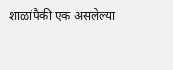शाळांपैकी एक असलेल्या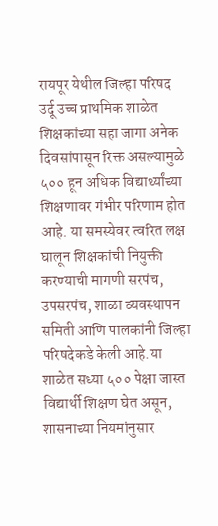रायपूर येथील जिल्हा परिषद उर्दू उच्च प्राथमिक शाळेत शिक्षकांच्या सहा जागा अनेक दिवसांपासून रिक्त असल्यामुळे ५०० हून अधिक विद्यार्थ्यांच्या शिक्षणावर गंभीर परिणाम होत आहे. या समस्येवर त्वरित लक्ष घालून शिक्षकांची नियुक्ती करण्याची मागणी सरपंच, उपसरपंच, शाळा व्यवस्थापन समिती आणि पालकांनी जिल्हा परिषदेकडे केली आहे.या शाळेत सध्या ५०० पेक्षा जास्त विद्यार्थी शिक्षण घेत असून, शासनाच्या नियमांनुसार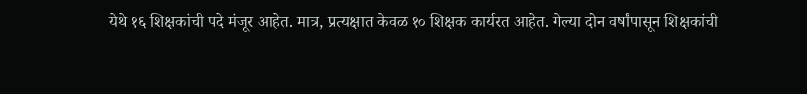येथे १६ शिक्षकांची पदे मंजूर आहेत. मात्र, प्रत्यक्षात केवळ १० शिक्षक कार्यरत आहेत. गेल्या दोन वर्षांपासून शिक्षकांची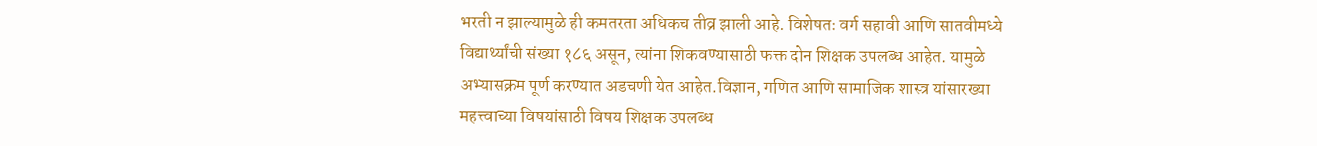भरती न झाल्यामुळे ही कमतरता अधिकच तीव्र झाली आहे. विशेषतः वर्ग सहावी आणि सातवीमध्ये विद्यार्थ्यांची संख्या १८६ असून, त्यांना शिकवण्यासाठी फक्त दोन शिक्षक उपलब्ध आहेत. यामुळे अभ्यासक्रम पूर्ण करण्यात अडचणी येत आहेत.विज्ञान, गणित आणि सामाजिक शास्त्र यांसारख्या महत्त्वाच्या विषयांसाठी विषय शिक्षक उपलब्ध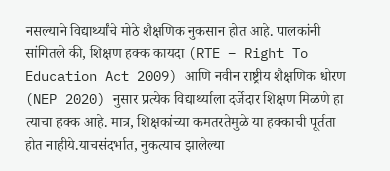नसल्याने विद्यार्थ्यांचे मोठे शैक्षणिक नुकसान होत आहे. पालकांनी सांगितले की, शिक्षण हक्क कायदा (RTE – Right To Education Act 2009) आणि नवीन राष्ट्रीय शैक्षणिक धोरण (NEP 2020) नुसार प्रत्येक विद्यार्थ्याला दर्जेदार शिक्षण मिळणे हा त्याचा हक्क आहे. मात्र, शिक्षकांच्या कमतरतेमुळे या हक्काची पूर्तता होत नाहीये.याचसंदर्भात, नुकत्याच झालेल्या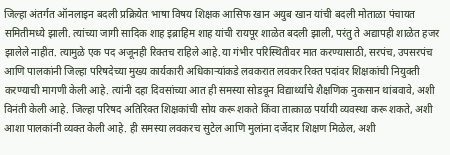जिल्हा अंतर्गत ऑनलाइन बदली प्रक्रियेत भाषा विषय शिक्षक आसिफ खान अयुब खान यांची बदली मोताळा पंचायत समितीमध्ये झाली. त्यांच्या जागी सादिक शाह इब्राहिम शाह यांची रायपूर शाळेत बदली झाली, परंतु ते अद्यापही शाळेत हजर झालेले नाहीत. त्यामुळे एक पद अजूनही रिक्तच राहिले आहे.या गंभीर परिस्थितीवर मात करण्यासाठी, सरपंच, उपसरपंच आणि पालकांनी जिल्हा परिषदेच्या मुख्य कार्यकारी अधिकाऱ्यांकडे लवकरात लवकर रिक्त पदांवर शिक्षकांची नियुक्ती करण्याची मागणी केली आहे. त्यांनी दहा दिवसांच्या आत ही समस्या सोडवून विद्यार्थ्यांचे शैक्षणिक नुकसान थांबवावे, अशी विनंती केली आहे. जिल्हा परिषद अतिरिक्त शिक्षकांची सोय करू शकते किंवा तात्काळ पर्यायी व्यवस्था करू शकते, अशी आशा पालकांनी व्यक्त केली आहे. ही समस्या लवकरच सुटेल आणि मुलांना दर्जेदार शिक्षण मिळेल, अशी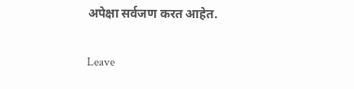अपेक्षा सर्वजण करत आहेत.

Leave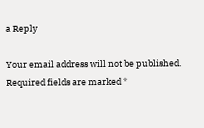a Reply

Your email address will not be published. Required fields are marked *